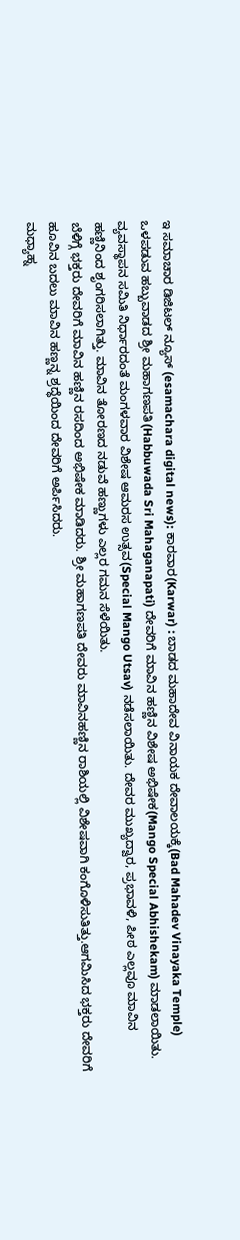ಇ ಸಮಾಚಾರ ಡಿಜಿಟಲ್ ನ್ಯೂಸ್ (esamachara digital news): ಕಾರವಾರ(Karwar) : ಬಾಡದ ಮಹಾದೇವ ವಿನಾಯಕ ದೇವಾಲಯಕ್ಕೆ(Bad Mahadev Vinayaka Temple) ಒಳಪಡುವ ಹಬ್ಬುವಾಡದ ಶ್ರೀ ಮಹಾಗಣಪತಿ(Habbuwada Sri Mahaganapati) ದೇವರಿಗೆ ಮಾವಿನ ಹಣ್ಣಿನ ವಿಶೇಷ ಅಭಿಷೇಕ(Mango Special Abhishekam) ಮಾಡಲಾಯಿತು.
ವ್ಯವಸ್ಥಾಪನ ಸಮಿತಿ ನಿರ್ಧಾರದಂತೆ ಮಂಗಳವಾರ ವಿಶೇಷ ಆಮರಸ ಉತ್ಸವ(Special Mango Utsav) ನಡೆಸಲಾಯಿತು. ದೇವರ ಮುಖ್ಯದ್ವಾರ, ಪ್ರಭಾವಳಿ, ಪೀಠ ಎಲ್ಲವೂ ಮಾವಿನ ಹಣ್ಣಿನಿಂದ ಶೃಂಗರಿಸಲಾಗಿತ್ತು. ಮಾವಿನ ತೋರಣದ ನಡುವೆ ಹಣ್ಣುಗಳು ಎಲ್ಲರ ಗಮನ ಸೆಳೆಯಿತು.
ಬೆಳಿಗ್ಗೆ ಭಕ್ತರು ದೇವರಿಗೆ ಮಾವಿನ ಹಣ್ಣಿನ ರಸದಿಂದ ಅಭಿಷೇಕ ಮಾಡಿದರು. ಶ್ರೀ ಮಹಾಗಣಪತಿ ದೇವರು ಮಾವಿನಹಣ್ಣಿನ ರಾಶಿಯಲ್ಲಿ ವಿಶೇಷವಾಗಿ ಕಂಗೊಳಿಸುತಿತ್ತು.ಆಗಮಿಸಿದ ಭಕ್ತರು ದೇವರಿಗೆ ಹೂವಿನ ಬದಲು ಮಾವಿನ ಹಣ್ಣನ್ನ ಶ್ರದ್ಧೆಯಿಂದ ದೇವರಿಗೆ ಅರ್ಪಿಸಿದರು.
ಮಧ್ಯಾಹ್ನ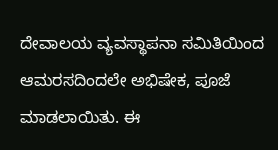ದೇವಾಲಯ ವ್ಯವಸ್ಥಾಪನಾ ಸಮಿತಿಯಿಂದ ಆಮರಸದಿಂದಲೇ ಅಭಿಷೇಕ, ಪೂಜೆ ಮಾಡಲಾಯಿತು. ಈ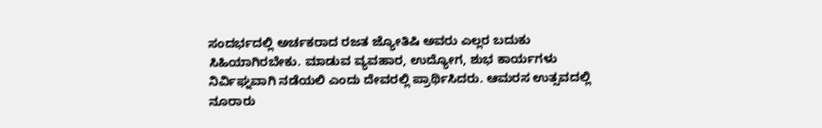ಸಂದರ್ಭದಲ್ಲಿ ಅರ್ಚಕರಾದ ರಜತ ಜ್ಯೋತಿಷಿ ಅವರು ಎಲ್ಲರ ಬದುಕು ಸಿಹಿಯಾಗಿರಬೇಕು. ಮಾಡುವ ವ್ಯವಹಾರ, ಉದ್ಯೋಗ, ಶುಭ ಕಾರ್ಯಗಳು ನಿರ್ವಿಘ್ನವಾಗಿ ನಡೆಯಲಿ ಎಂದು ದೇವರಲ್ಲಿ ಪ್ರಾರ್ಥಿಸಿದರು. ಆಮರಸ ಉತ್ಸವದಲ್ಲಿ ನೂರಾರು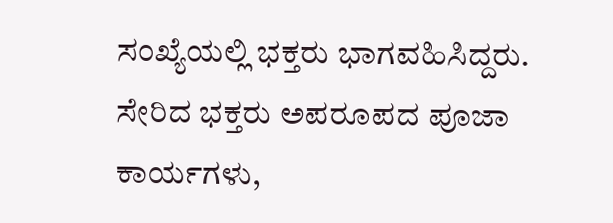ಸಂಖ್ಯೆಯಲ್ಲಿ ಭಕ್ತರು ಭಾಗವಹಿಸಿದ್ದರು. ಸೇರಿದ ಭಕ್ತರು ಅಪರೂಪದ ಪೂಜಾ ಕಾರ್ಯಗಳು,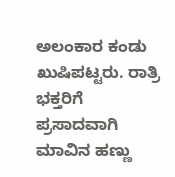ಅಲಂಕಾರ ಕಂಡು ಖುಷಿಪಟ್ಟರು. ರಾತ್ರಿ ಭಕ್ತರಿಗೆ ಪ್ರಸಾದವಾಗಿ ಮಾವಿನ ಹಣ್ಣು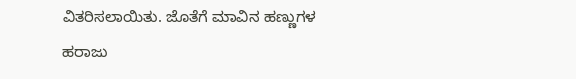ವಿತರಿಸಲಾಯಿತು. ಜೊತೆಗೆ ಮಾವಿನ ಹಣ್ಣುಗಳ ಹರಾಜು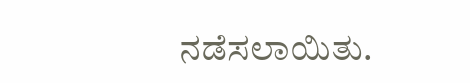ನಡೆಸಲಾಯಿತು.